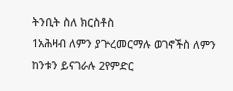ትንቢት ስለ ክርስቶስ
1አሕዛብ ለምን ያጕረመርማሉ ወገኖችስ ለምን ከንቱን ይናገራሉ 2የምድር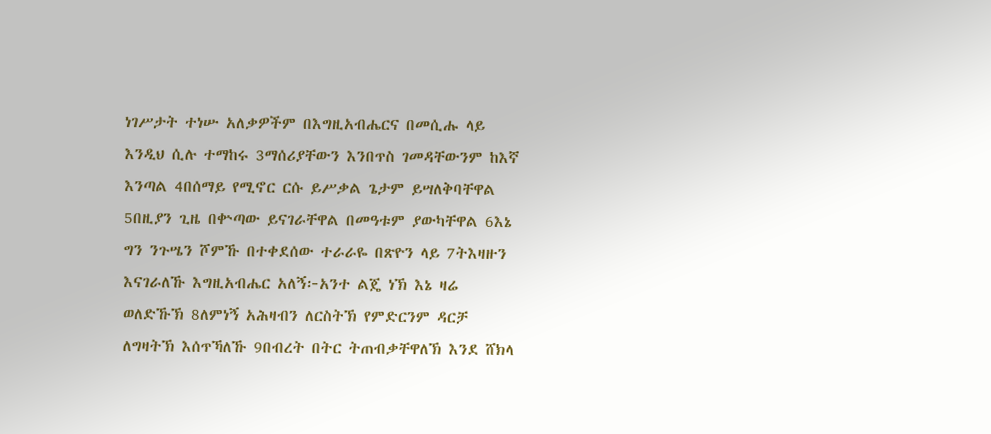ነገሥታት ተነሡ አለቃዎችም በእግዚአብሔርና በመሲሑ ላይ እንዲህ ሲሉ ተማከሩ 3ማሰሪያቸውን እንበጥስ ገመዳቸውንም ከእኛ እንጣል 4በሰማይ የሚኖር ርሱ ይሥቃል ጌታም ይሣለቅባቸዋል 5በዚያን ጊዜ በቍጣው ይናገራቸዋል በመዓቱም ያውካቸዋል 6እኔ ግን ንጉሤን ሾምኹ በተቀደሰው ተራራዬ በጽዮን ላይ 7ትእዛዙን እናገራለኹ እግዚአብሔር አለኝ፦አንተ ልጄ ነኽ እኔ ዛሬ ወለድኹኽ 8ለምነኝ አሕዛብን ለርስትኽ የምድርንም ዳርቻ ለግዛትኽ እሰጥኻለኹ 9በብረት በትር ትጠብቃቸዋለኽ እንደ ሸክላ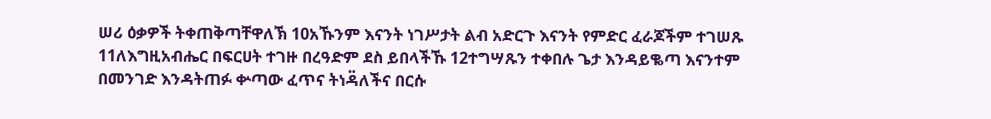ሠሪ ዕቃዎች ትቀጠቅጣቸዋለኽ 10አኹንም እናንት ነገሥታት ልብ አድርጉ እናንት የምድር ፈራጆችም ተገሠጹ 11ለእግዚአብሔር በፍርሀት ተገዙ በረዓድም ደስ ይበላችኹ 12ተግሣጹን ተቀበሉ ጌታ እንዳይቈጣ እናንተም በመንገድ እንዳትጠፉ ቍጣው ፈጥና ትነዳ፟ለችና በርሱ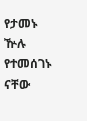የታመኑ ዅሉ የተመሰገኑ ናቸው